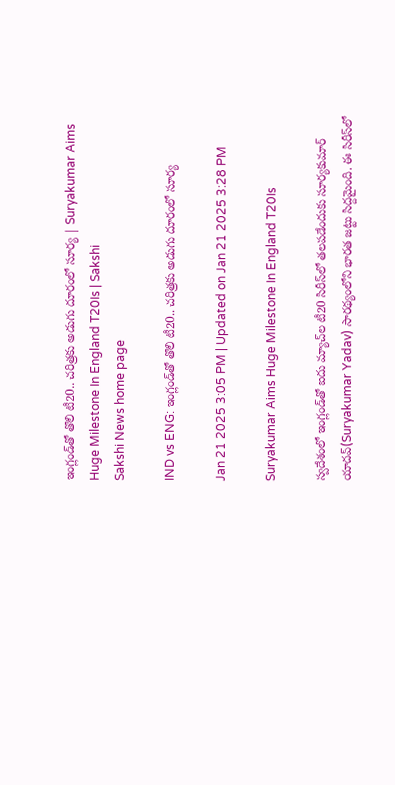ఇంగ్లండ్‌తో తొలి టీ20.. చ‌రిత్ర‌కు అడుగు దూరంలో సూర్య‌ | Suryakumar Aims Huge Milestone In England T20Is | Sakshi
Sakshi News home page

IND vs ENG: ఇంగ్లండ్‌తో తొలి టీ20.. చ‌రిత్ర‌కు అడుగు దూరంలో సూర్య‌

Jan 21 2025 3:05 PM | Updated on Jan 21 2025 3:28 PM

Suryakumar Aims Huge Milestone In England T20Is

స్వదేశంలో ఇంగ్లండ్‌తో ఐదు మ్యాచ్‌ల టీ20 సిరీస్‌లో తలపడేందుకు సూర్యకుమార్ యాదవ్(Suryakumar Yadav) సారథ్యంలోని భారత జట్టు సిద్దమైంది. ఈ సిరీస్‌లో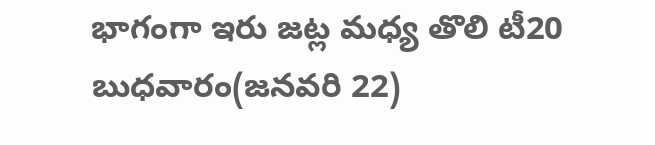భాగంగా ఇరు జట్ల మధ్య తొలి టీ20 బుధవారం(జనవరి 22)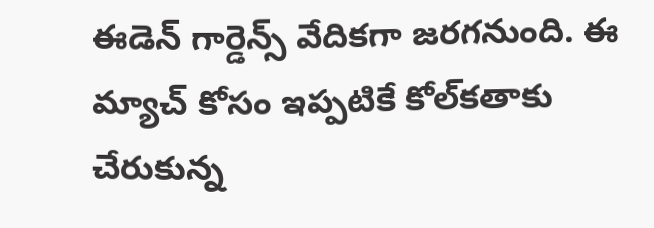ఈడెన్ గార్డెన్స్ వేదికగా జరగనుంది. ఈ మ్యాచ్ కోసం ఇప్ప‌టికే కోల్‌క‌తాకు చేరుకున్న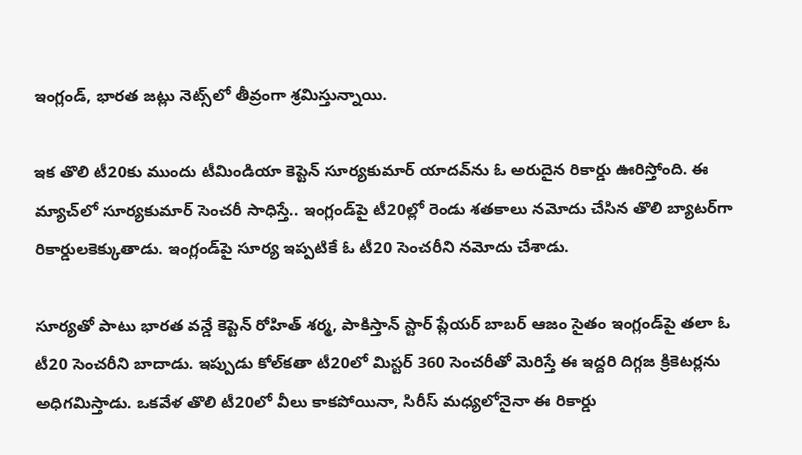ఇంగ్లండ్‌, భార‌త జ‌ట్లు నెట్స్‌లో తీవ్రంగా శ్ర‌మిస్తున్నాయి.

ఇక తొలి టీ20కు ముందు టీమిండియా కెప్టెన్ సూర్య‌కుమార్ యాద‌వ్‌ను ఓ అరుదైన రికార్డు ఊరిస్తోంది. ఈ మ్యాచ్‌లో సూర్య‌కుమార్ సెంచ‌రీ సాధిస్తే.. ఇంగ్లండ్‌పై టీ20ల్లో రెండు శ‌త‌కాలు న‌మోదు చేసిన తొలి బ్యాట‌ర్‌గా రికార్డుల‌కెక్కుతాడు. ఇంగ్లండ్‌పై సూర్య ఇప్ప‌టికే ఓ టీ20 సెంచ‌రీని న‌మోదు చేశాడు.

సూర్య‌తో పాటు భార‌త వ‌న్డే కెప్టెన్ రోహిత్ శ‌ర్మ‌, పాకిస్తాన్ స్టార్ ప్లేయ‌ర్ బాబ‌ర్ ఆజం సైతం ఇంగ్లండ్‌పై త‌లా ఓ టీ20 సెంచ‌రీని బాదాడు. ఇప్పుడు కోల్‌క‌తా టీ20లో మిస్ట‌ర్ 360 సెంచ‌రీతో మెరిస్తే ఈ ఇద్ద‌రి దిగ్గ‌జ క్రికెట‌ర్ల‌ను అధిగ‌మిస్తాడు. ఒకవేళ తొలి టీ20లో వీలు కాకపోయినా, సిరీస్‌ మధ్యలోనైనా ఈ రికార్డు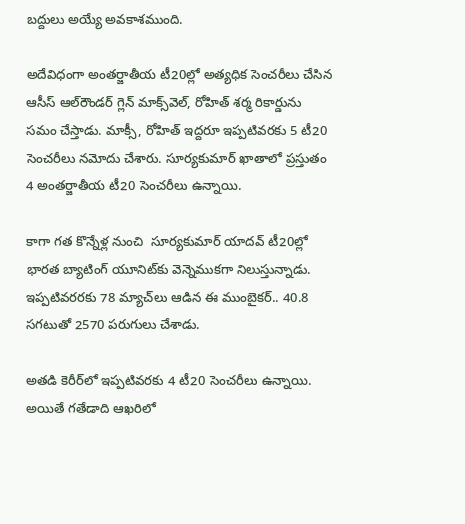బద్దులు అయ్యే అవకాశముంది.

అదేవిధంగా అంతర్జాతీయ టీ20ల్లో అత్య‌ధిక సెంచ‌రీలు చేసిన ఆసీస్ ఆల్‌రౌండ‌ర్ గ్లెన్ మాక్స్‌వెల్, రోహిత్ శ‌ర్మ రికార్డును స‌మం చేస్తాడు. మాక్సీ, రోహిత్ ఇద్ద‌రూ ఇప్ప‌టివ‌ర‌కు 5 టీ20 సెంచ‌రీలు న‌మోదు చేశారు. సూర్య‌కుమార్ ఖాతాలో ప్ర‌స్తుతం 4 అంత‌ర్జాతీయ టీ20 సెంచ‌రీలు ఉన్నాయి.

కాగా గ‌త కొన్నేళ్ల నుంచి  సూర్యకుమార్ యాదవ్ టీ20ల్లో భారత బ్యాటింగ్ యూనిట్‌కు వెన్నెముకగా నిలుస్తున్నాడు. ఇప్ప‌టివ‌రర‌కు 78 మ్యాచ్‌లు ఆడిన ఈ ముంబైక‌ర్‌.. 40.8 సగటుతో 2570 పరుగులు చేశాడు.

అత‌డి కెరీర్‌లో ఇప్ప‌టివ‌ర‌కు 4 టీ20 సెంచ‌రీలు ఉన్నాయి. అయితే గ‌తేడాది ఆఖ‌రిలో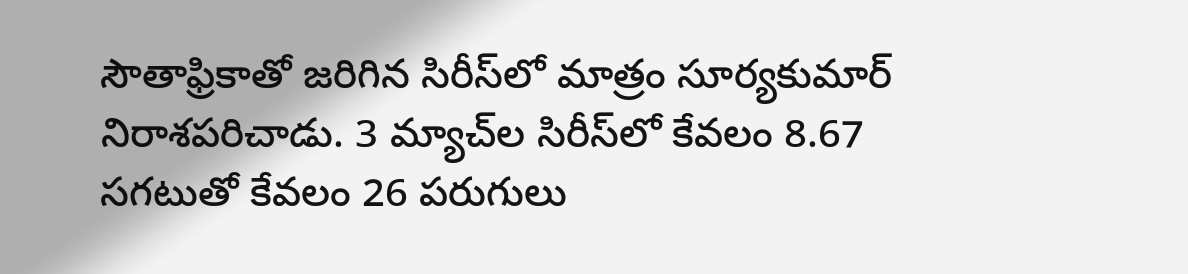సౌతాఫ్రికాతో జ‌రిగిన సిరీస్‌లో మాత్రం సూర్య‌కుమార్ నిరాశ‌ప‌రిచాడు. 3 మ్యాచ్‌ల సిరీస్‌లో కేవ‌లం 8.67 స‌గ‌టుతో కేవ‌లం 26 ప‌రుగులు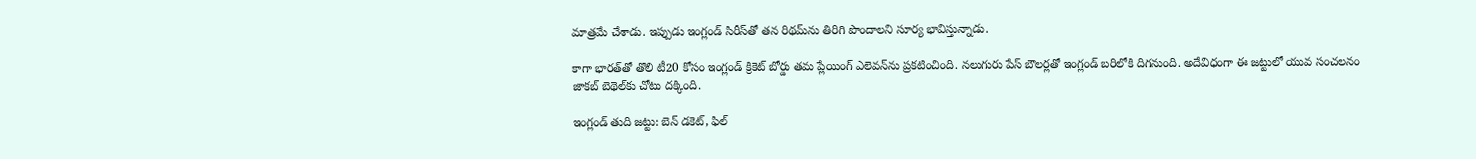మాత్ర‌మే చేశాడు. ఇప్పుడు ఇంగ్లండ్ సిరీస్‌తో త‌న రిథ‌మ్‌ను తిరిగి పొందాల‌ని సూర్య భావిస్తున్నాడు.

కాగా భార‌త్‌తో తొలి టీ20 కోసం ఇంగ్లండ్ క్రికెట్ బోర్డు త‌మ ప్లేయింగ్ ఎలెవ‌న్‌ను ప్ర‌క‌టించింది. నలుగురు పేస్ బౌల‌ర్ల‌తో ఇంగ్లండ్ బ‌రిలోకి దిగ‌నుంది. అదేవిధంగా ఈ జ‌ట్టులో యువ సంచ‌ల‌నం జాకబ్ బెథెల్‌కు చోటు ద‌క్కింది.

ఇంగ్లండ్ తుది జ‌ట్టు: బెన్ డకెట్, ఫిల్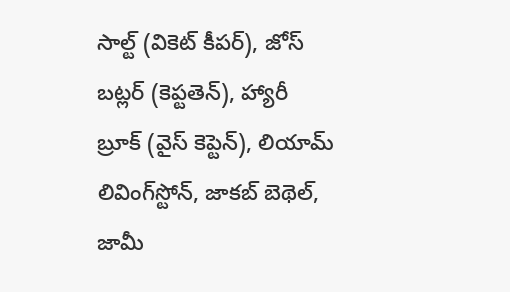సాల్ట్ (వికెట్ కీప‌ర్‌), జోస్ బట్లర్ (కెప్ట‌తెన్‌), హ్యారీ బ్రూక్ (వైస్ కెప్టెన్‌), లియామ్ లివింగ్‌స్టోన్, జాకబ్ బెథెల్, జామీ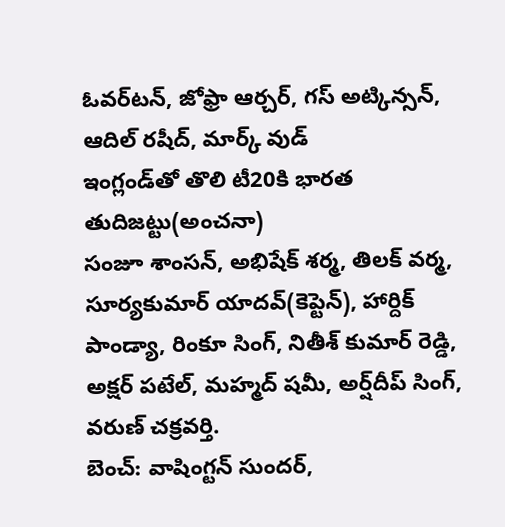ఓవర్‌టన్, జోఫ్రా ఆర్చర్, గస్ అట్కిన్సన్, ఆదిల్ రషీద్, మార్క్ వుడ్
ఇంగ్లండ్‌తో తొలి టీ20కి భారత తుదిజట్టు(అంచనా)
సంజూ శాంసన్‌, అభిషేక్‌ శర్మ, తిలక్‌ వర్మ, సూర్యకుమార్‌ యాదవ్‌(కెప్టెన్‌), హార్దిక్‌ పాండ్యా, రింకూ సింగ్‌, నితీశ్‌ కుమార్‌ రెడ్డి, అక్షర్‌ పటేల్‌, మహ్మద్‌ షమీ, అర్ష్‌దీప్‌ సింగ్‌, వరుణ్‌ చక్రవర్తి.
బెంచ్‌: వాషింగ్టన్‌ సుందర్‌,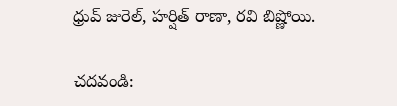ధ్రువ్‌ జురెల్‌, హర్షిత్‌ రాణా, రవి బిష్ణోయి.

చదవండి: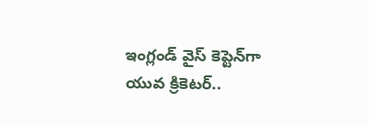ఇంగ్లండ్‌ వైస్‌ కెప్టెన్‌గా యువ క్రికెటర్‌..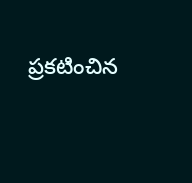ప్రకటించిన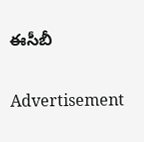ఈసీబీ

Advertisement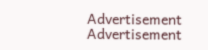Advertisement
Advertisement